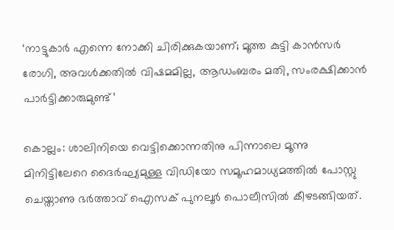‘നാട്ടുകാർ എന്നെ നോക്കി ചിരിക്കുകയാണ്; മൂത്ത കുട്ടി കാൻസർ രോഗി, അവൾക്കതിൽ വിഷമമില്ല, ആഡംബരം മതി, സംരക്ഷിക്കാൻ പാർട്ടിക്കാരുമുണ്ട്’

കൊല്ലം: ശാലിനിയെ വെട്ടിക്കൊന്നതിനു പിന്നാലെ മൂന്നു മിനിട്ടിലേറെ ദൈർഘ്യമുള്ള വിഡിയോ സമൂഹമാധ്യമത്തിൽ പോസ്റ്റു ചെയ്താണു ഭർത്താവ് ഐസക് പുനലൂർ പൊലീസിൽ കീഴടങ്ങിയത്.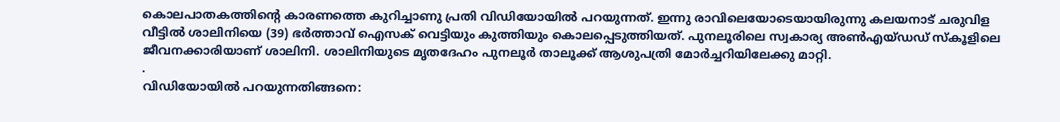കൊലപാതകത്തിന്റെ കാരണത്തെ കുറിച്ചാണു പ്രതി വിഡിയോയിൽ പറയുന്നത്. ഇന്നു രാവിലെയോടെയായിരുന്നു കലയനാട് ചരുവിള വീട്ടിൽ ശാലിനിയെ (39) ഭർത്താവ് ഐസക് വെട്ടിയും കുത്തിയും കൊലപ്പെടുത്തിയത്. പുനലൂരിലെ സ്വകാര്യ അൺഎയ്ഡഡ് സ്കൂളിലെ ജീവനക്കാരിയാണ് ശാലിനി. ശാലിനിയുടെ മൃതദേഹം പുനലൂർ താലൂക്ക് ആശുപത്രി മോർച്ചറിയിലേക്കു മാറ്റി.
.
വിഡിയോയിൽ പറയുന്നതിങ്ങനെ: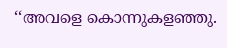‘‘അവളെ കൊന്നുകളഞ്ഞു.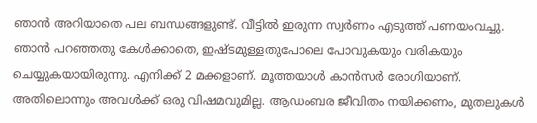ഞാൻ അറിയാതെ പല ബന്ധങ്ങളുണ്ട്. വീട്ടിൽ ഇരുന്ന സ്വർണം എടുത്ത് പണയംവച്ചു. ഞാൻ പറഞ്ഞതു കേൾക്കാതെ, ഇഷ്ടമുള്ളതുപോലെ പോവുകയും വരികയും ചെയ്യുകയായിരുന്നു. എനിക്ക് 2 മക്കളാണ്. മൂത്തയാൾ കാൻസർ രോഗിയാണ്. അതിലൊന്നും അവൾക്ക് ഒരു വിഷമവുമില്ല. ആഡംബര ജീവിതം നയിക്കണം, മുതലുകൾ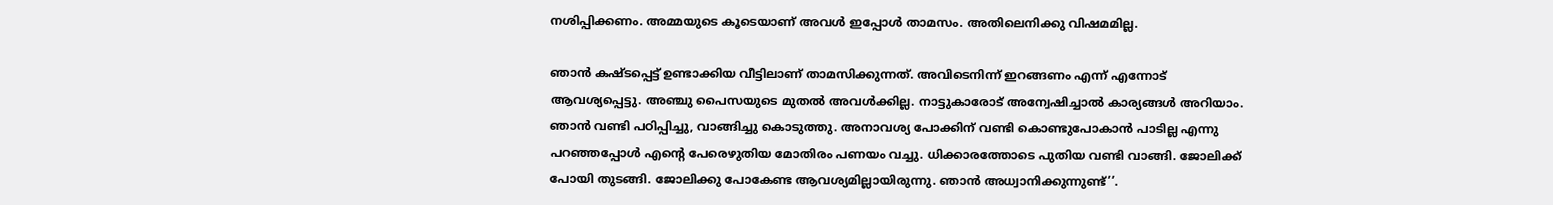നശിപ്പിക്കണം. അമ്മയുടെ കൂടെയാണ് അവൾ ഇപ്പോൾ‍ താമസം. അതിലെനിക്കു വിഷമമില്ല.

ഞാന്‍ കഷ്ടപ്പെട്ട് ഉണ്ടാക്കിയ വീട്ടിലാണ് താമസിക്കുന്നത്. അവിടെനിന്ന് ഇറങ്ങണം എന്ന് എന്നോട് ആവശ്യപ്പെട്ടു. അഞ്ചു പൈസയുടെ മുതൽ അവൾക്കില്ല. നാട്ടുകാരോട് അന്വേഷിച്ചാൽ കാര്യങ്ങൾ അറിയാം. ഞാൻ വണ്ടി പഠിപ്പിച്ചു, വാങ്ങിച്ചു കൊടുത്തു. അനാവശ്യ പോക്കിന് വണ്ടി കൊണ്ടുപോകാൻ പാടില്ല എന്നു പറഞ്ഞപ്പോൾ എന്റെ പേരെഴുതിയ മോതിരം പണയം വച്ചു. ധിക്കാരത്തോടെ പുതിയ വണ്ടി വാങ്ങി. ജോലിക്ക് പോയി തുടങ്ങി. ജോലിക്കു പോകേണ്ട ആവശ്യമില്ലായിരുന്നു. ഞാൻ അധ്വാനിക്കുന്നുണ്ട്’’.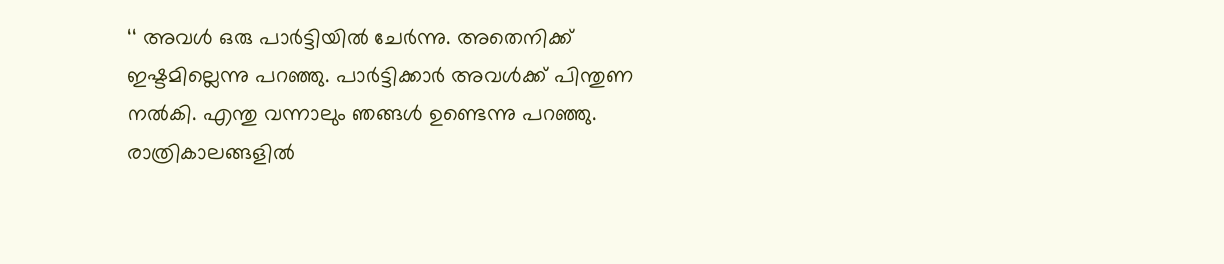‘‘ അവൾ ഒരു പാർട്ടിയിൽ ചേർന്നു. അതെനിക്ക് ഇഷ്ടമില്ലെന്നു പറഞ്ഞു. പാർട്ടിക്കാർ അവൾക്ക് പിന്തുണ നൽകി. എന്തു വന്നാലും ഞങ്ങൾ ഉണ്ടെന്നു പറഞ്ഞു. രാത്രികാലങ്ങളിൽ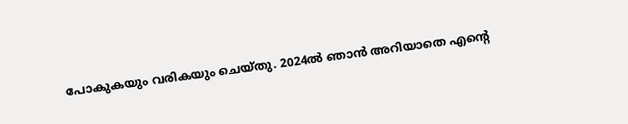പോകുകയും വരികയും ചെയ്തു. 2024ൽ ഞാൻ അറിയാതെ എന്റെ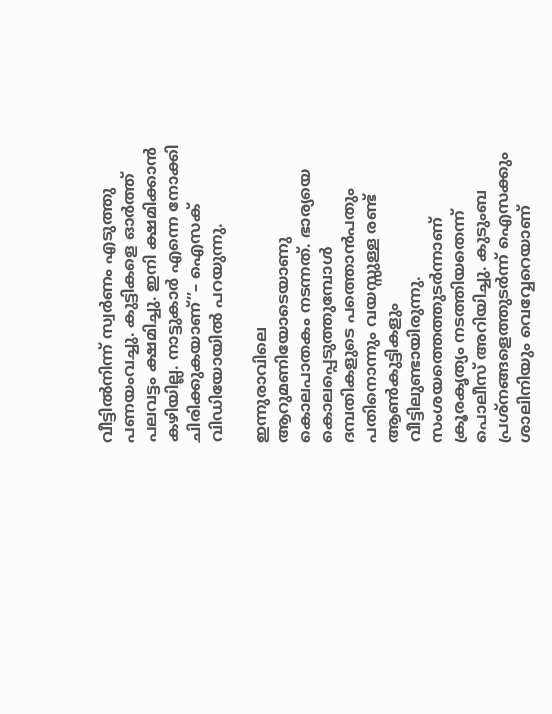വീട്ടിൽനിന്ന് സ്വർണം എടുത്തു പണയംവച്ചു. കുട്ടികളെ ഓർത്ത് പലവട്ടം ക്ഷമിച്ചു. ഇനി ക്ഷമിക്കാൻ കഴിയില്ല. നാട്ടുകാർ എന്നെ നോക്കി ചിരിക്കുകയാണ്’’– ഐസക് വിഡിയോയിൽ പറയുന്നു.

ഇന്നുരാവിലെ ആറുമണിയോടെയാണു കൊലപാതകം നടന്നത്. ഭാര്യയെ കൊലപ്പെടുത്തുമ്പോൾ ദമ്പതികളുടെ പത്തൊൻപതും പതിനൊന്നും വയസ്സുള്ള രണ്ട് ആൺകുട്ടികളും വീട്ടിലുണ്ടായിരുന്നു. സംശയത്തെത്തുടർന്നാണ് ക്രൂരകൃത്യം നടത്തിയതെന്ന് പൊലീസ് അറിയിച്ചു. കുടുംബ പ്രശ്നങ്ങളെത്തുടർന്ന് ഐസക്കും ശാലിനിയും വെവ്വേറെയാണ്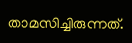താമസിച്ചിരുന്നത്.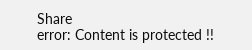Share
error: Content is protected !!